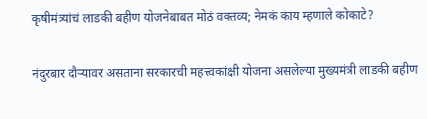कृषीमंत्र्यांचं लाडकी बहीण योजनेबाबत मोठं वक्तव्य; नेमकं काय म्हणाले कोकाटे?

नंदुरबार दौऱ्यावर असताना सरकारची महत्त्वकांक्षी योजना असलेल्या मुख्यमंत्री लाडकी बहीण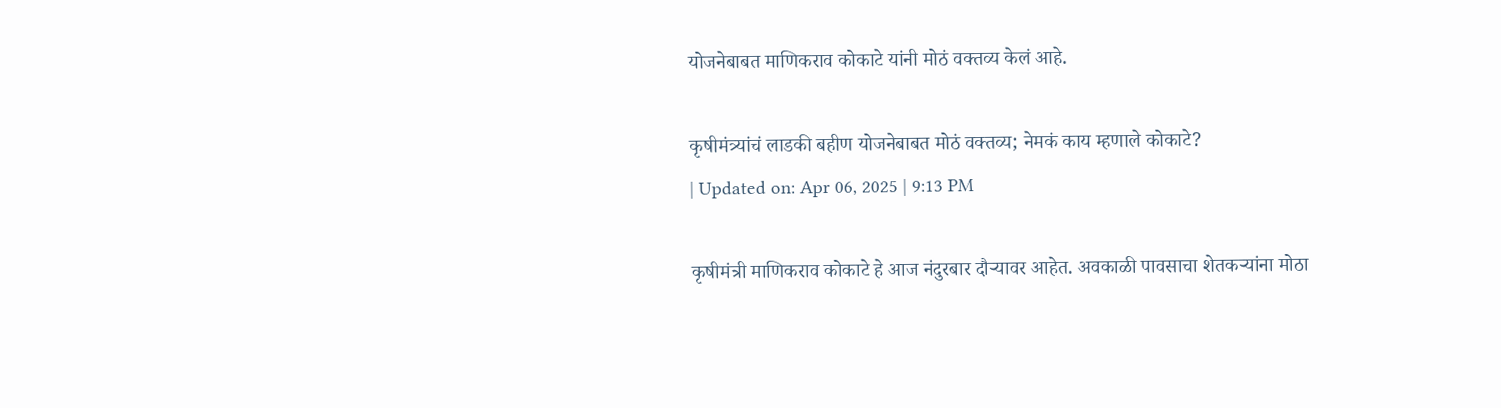योजनेबाबत माणिकराव कोकाटे यांनी मोठं वक्तव्य केलं आहे.

कृषीमंत्र्यांचं लाडकी बहीण योजनेबाबत मोठं वक्तव्य; नेमकं काय म्हणाले कोकाटे?
| Updated on: Apr 06, 2025 | 9:13 PM

कृषीमंत्री माणिकराव कोकाटे हे आज नंदुरबार दौऱ्यावर आहेत. अवकाळी पावसाचा शेतकऱ्यांना मोठा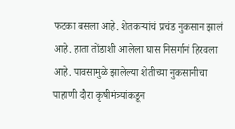फटका बसला आहे. शेतकऱ्यांचं प्रचंड नुकसान झालं आहे. हाता तोंडाशी आलेला घास निसर्गानं हिरवला आहे. पावसामुळे झालेल्या शेतीच्या नुकसानीचा पाहाणी दौरा कृषीमंत्र्यांकडून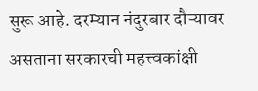सुरू आहे. दरम्यान नंदुरबार दौऱ्यावर असताना सरकारची महत्त्वकांक्षी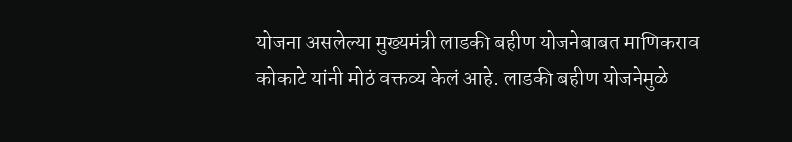योजना असलेल्या मुख्यमंत्री लाडकी बहीण योजनेबाबत माणिकराव कोकाटे यांनी मोठं वक्तव्य केलं आहे. लाडकी बहीण योजनेमुळे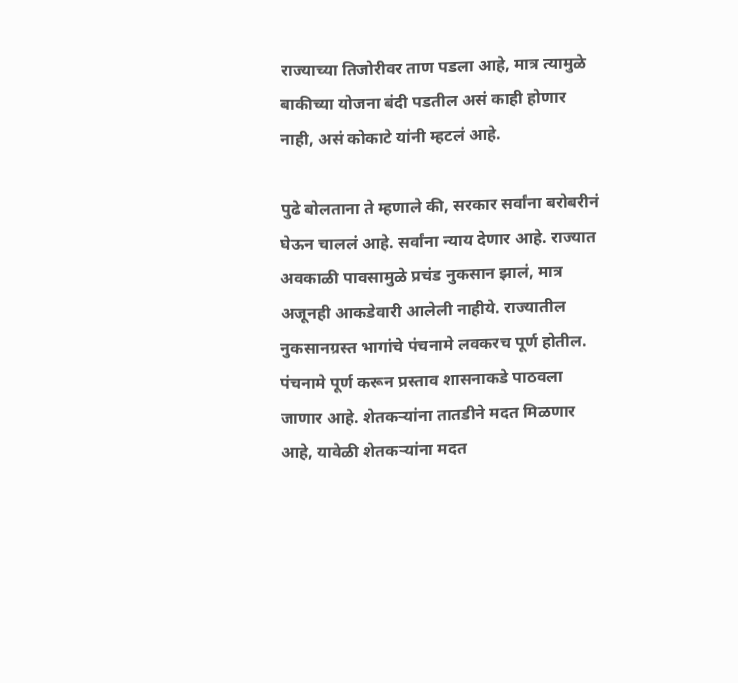राज्याच्या तिजोरीवर ताण पडला आहे, मात्र त्यामुळे बाकीच्या योजना बंदी पडतील असं काही होणार नाही, असं कोकाटे यांनी म्हटलं आहे.

पुढे बोलताना ते म्हणाले की, सरकार सर्वांना बरोबरीनं घेऊन चाललं आहे. सर्वांना न्याय देणार आहे. राज्यात अवकाळी पावसामुळे प्रचंड नुकसान झालं, मात्र अजूनही आकडेवारी आलेली नाहीये. राज्यातील नुकसानग्रस्त भागांचे पंचनामे लवकरच पूर्ण होतील. पंचनामे पूर्ण करून प्रस्ताव शासनाकडे पाठवला जाणार आहे. शेतकऱ्यांना तातडीने मदत मिळणार आहे, यावेळी शेतकऱ्यांना मदत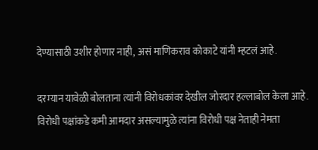देण्यासाठी उशीर होणार नाही, असं माणिकराव कोकाटे यांनी म्हटलं आहे.

दरम्यान यावेळी बोलताना त्यांनी विरोधकांवर देखील जोरदार हल्लाबोल केला आहे. विरोधी पक्षांकडे कमी आमदार असल्यामुळे त्यांना विरोधी पक्ष नेताही नेमता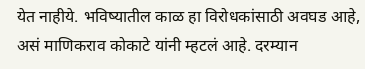येत नाहीये. भविष्यातील काळ हा विरोधकांसाठी अवघड आहे, असं माणिकराव कोकाटे यांनी म्हटलं आहे. दरम्यान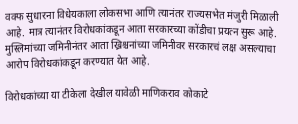वक्फ सुधारना विधेयकाला लोकसभा आणि त्यानंतर राज्यसभेत मंजुरी मिळाली आहे. मात्र त्यानंतर विरोधकांकडून आता सरकारच्या कोंडीचा प्रयत्न सुरू आहे.  मुस्लिमांच्या जमिनीनंतर आता ख्रिश्चनांच्या जमिनीवर सरकारचं लक्ष असल्याचा आरोप विरोधकांकडून करण्यात येत आहे.

विरोधकांच्या या टीकेला देखील यावेळी माणिकराव कोकाटे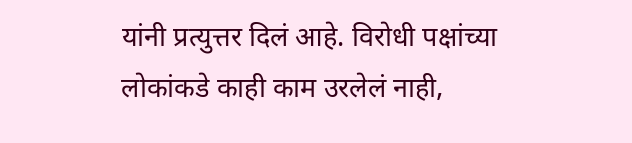यांनी प्रत्युत्तर दिलं आहे. विरोधी पक्षांच्या लोकांकडे काही काम उरलेलं नाही,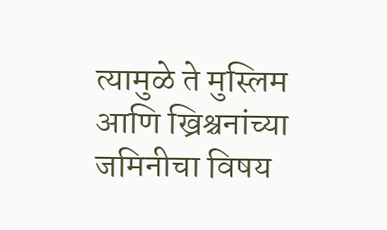त्यामुळे ते मुस्लिम आणि ख्रिश्चनांच्या जमिनीचा विषय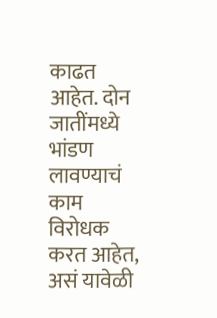काढत आहेत. दोन जातींमध्ये भांडण लावण्याचं काम विरोधक करत आहेत, असं यावेळी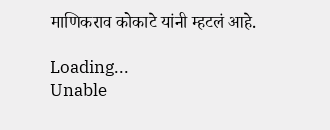माणिकराव कोकाटे यांनी म्हटलं आहे.

Loading...
Unable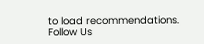to load recommendations.
Follow Us